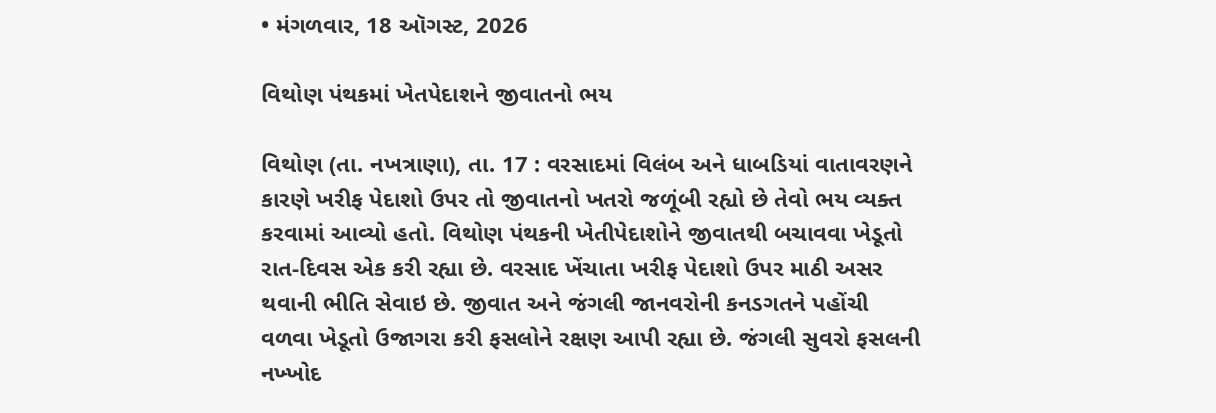• મંગળવાર, 18 ઑગસ્ટ, 2026

વિથોણ પંથકમાં ખેતપેદાશને જીવાતનો ભય

વિથોણ (તા. નખત્રાણા), તા. 17 : વરસાદમાં વિલંબ અને ધાબડિયાં વાતાવરણને કારણે ખરીફ પેદાશો ઉપર તો જીવાતનો ખતરો જળૂંબી રહ્યો છે તેવો ભય વ્યક્ત કરવામાં આવ્યો હતો. વિથોણ પંથકની ખેતીપેદાશોને જીવાતથી બચાવવા ખેડૂતો રાત-દિવસ એક કરી રહ્યા છે. વરસાદ ખેંચાતા ખરીફ પેદાશો ઉપર માઠી અસર થવાની ભીતિ સેવાઇ છે. જીવાત અને જંગલી જાનવરોની કનડગતને પહોંચી વળવા ખેડૂતો ઉજાગરા કરી ફસલોને રક્ષણ આપી રહ્યા છે. જંગલી સુવરો ફસલની નખ્ખોદ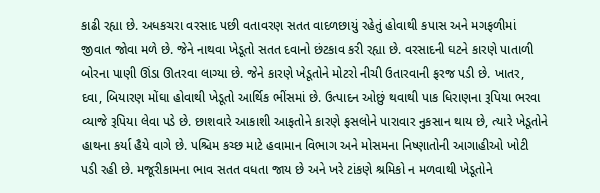કાઢી રહ્યા છે. અધકચરા વરસાદ પછી વતાવરણ સતત વાદળછાયું રહેતું હોવાથી કપાસ અને મગફળીમાં જીવાત જોવા મળે છે. જેને નાથવા ખેડૂતો સતત દવાનો છંટકાવ કરી રહ્યા છે. વરસાદની ઘટને કારણે પાતાળી બોરના પાણી ઊંડા ઊતરવા લાગ્યા છે. જેને કારણે ખેડૂતોને મોટરો નીચી ઉતારવાની ફરજ પડી છે. ખાતર, દવા, બિયારણ મોંઘા હોવાથી ખેડૂતો આર્થિક ભીંસમાં છે. ઉત્પાદન ઓછું થવાથી પાક ધિરાણના રૂપિયા ભરવા વ્યાજે રૂપિયા લેવા પડે છે. છાશવારે આકાશી આફતોને કારણે ફસલોને પારાવાર નુકસાન થાય છે, ત્યારે ખેડૂતોને હાથના કર્યા હૈયે વાગે છે. પશ્ચિમ કચ્છ માટે હવામાન વિભાગ અને મોસમના નિષ્ણાતોની આગાહીઓ ખોટી પડી રહી છે. મજૂરીકામના ભાવ સતત વધતા જાય છે અને ખરે ટાંકણે શ્રમિકો ન મળવાથી ખેડૂતોને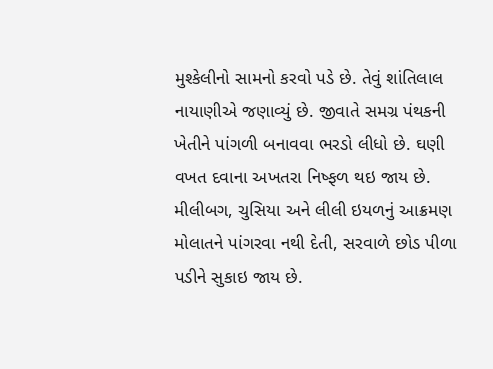મુશ્કેલીનો સામનો કરવો પડે છે. તેવું શાંતિલાલ નાયાણીએ જણાવ્યું છે. જીવાતે સમગ્ર પંથકની ખેતીને પાંગળી બનાવવા ભરડો લીધો છે. ઘણી વખત દવાના અખતરા નિષ્ફળ થઇ જાય છે. મીલીબગ, ચુસિયા અને લીલી ઇયળનું આક્રમણ મોલાતને પાંગરવા નથી દેતી, સરવાળે છોડ પીળા પડીને સુકાઇ જાય છે.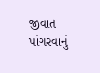જીવાત પાંગરવાનું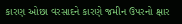કારણ ઓછા વરસાદને કારણે જમીન ઉપરનો ક્ષાર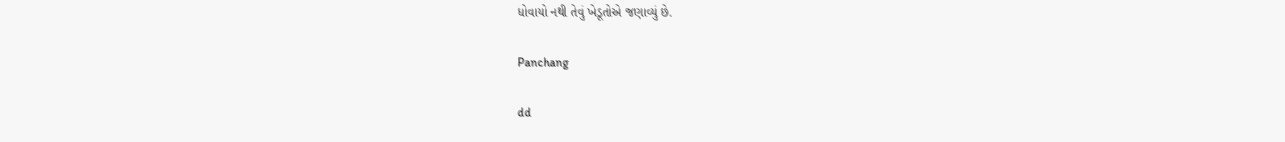ધોવાયો નથી તેવું ખેડૂતોએ જણાવ્યું છે.

Panchang

dd